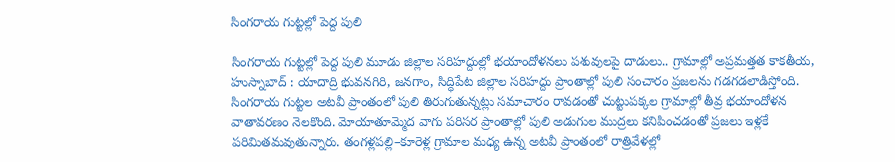సింగరాయ గుట్టల్లో పెద్ద పులి

సింగరాయ గుట్టల్లో పెద్ద పులి మూడు జిల్లాల సరిహద్దుల్లో భయాందోళనలు పశువులపై దాడులు.. గ్రామాల్లో అప్రమత్తత కాక‌తీయ‌, హుస్నాబాద్ : యాదాద్రి భువనగిరి, జనగాం, సిద్ధిపేట జిల్లాల సరిహద్దు ప్రాంతాల్లో పులి సంచారం ప్రజలను గడగడలాడిస్తోంది. సింగరాయ గుట్టల అటవీ ప్రాంతంలో పులి తిరుగుతున్నట్లు సమాచారం రావడంతో చుట్టుపక్కల గ్రామాల్లో తీవ్ర భయాందోళన వాతావరణం నెలకొంది. మోయాతూమ్మెద వాగు పరిసర ప్రాంతాల్లో పులి అడుగుల ముద్రలు కనిపించడంతో ప్రజలు ఇళ్లకే పరిమితమవుతున్నారు. తంగళ్లపల్లి–కూరెళ్ల గ్రామాల మధ్య ఉన్న అటవీ ప్రాంతంలో రాత్రివేళల్లో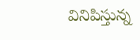వినిపిస్తున్న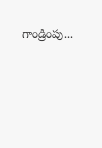గాండ్రింపు...